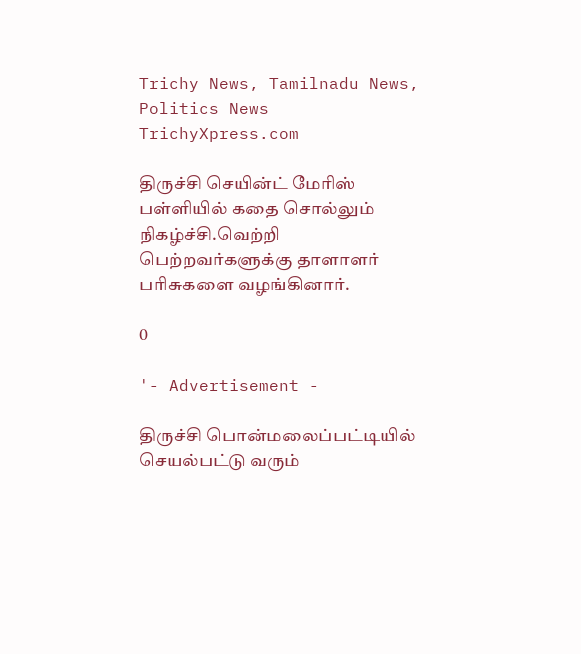Trichy News, Tamilnadu News, Politics News TrichyXpress.com

திருச்சி செயின்ட் மேரிஸ் பள்ளியில் கதை சொல்லும் நிகழ்ச்சி.வெற்றி பெற்றவர்களுக்கு தாளாளர் பரிசுகளை வழங்கினார்.

0

'- Advertisement -

திருச்சி பொன்மலைப்பட்டியில் செயல்பட்டு வரும்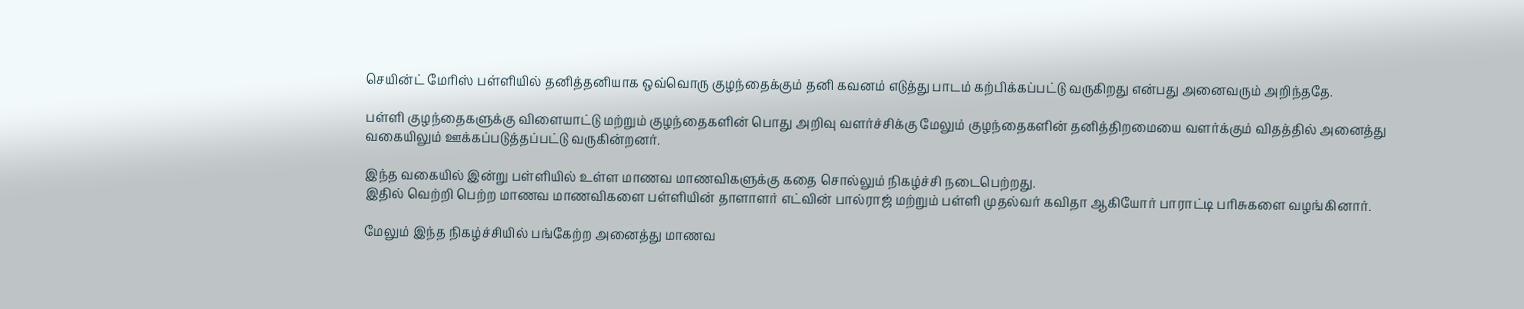செயின்ட் மேரிஸ் பள்ளியில் தனித்தனியாக ஒவ்வொரு குழந்தைக்கும் தனி கவனம் எடுத்து பாடம் கற்பிக்கப்பட்டு வருகிறது என்பது அனைவரும் அறிந்ததே.

பள்ளி குழந்தைகளுக்கு விளையாட்டு மற்றும் குழந்தைகளின் பொது அறிவு வளர்ச்சிக்கு மேலும் குழந்தைகளின் தனித்திறமையை வளர்க்கும் விதத்தில் அனைத்து வகையிலும் ஊக்கப்படுத்தப்பட்டு வருகின்றனர்.

இந்த வகையில் இன்று பள்ளியில் உள்ள மாணவ மாணவிகளுக்கு கதை சொல்லும் நிகழ்ச்சி நடைபெற்றது.
இதில் வெற்றி பெற்ற மாணவ மாணவிகளை பள்ளியின் தாளாளர் எட்வின் பால்ராஜ் மற்றும் பள்ளி முதல்வர் கவிதா ஆகியோர் பாராட்டி பரிசுகளை வழங்கினார்.

மேலும் இந்த நிகழ்ச்சியில் பங்கேற்ற அனைத்து மாணவ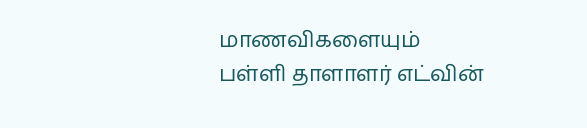மாணவிகளையும் பள்ளி தாளாளர் எட்வின்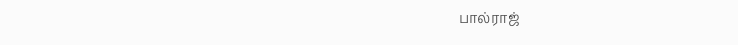பால்ராஜ்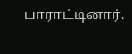பாராட்டினார்.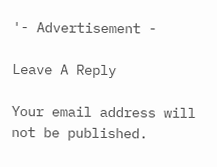'- Advertisement -

Leave A Reply

Your email address will not be published.